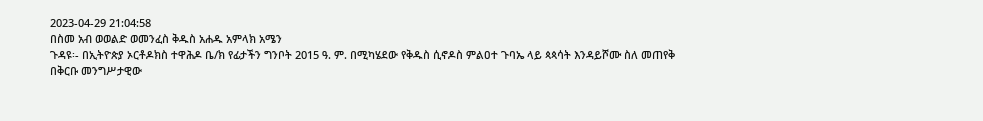2023-04-29 21:04:58
በስመ አብ ወወልድ ወመንፈስ ቅዱስ አሐዱ አምላክ አሜን
ጉዳዩ፡- በኢትዮጵያ ኦርቶዶክስ ተዋሕዶ ቤ/ክ የፊታችን ግንቦት 2015 ዓ. ም. በሚካሄደው የቅዱስ ሲኖዶስ ምልዐተ ጉባኤ ላይ ጳጳሳት እንዳይሾሙ ስለ መጠየቅ
በቅርቡ መንግሥታዊው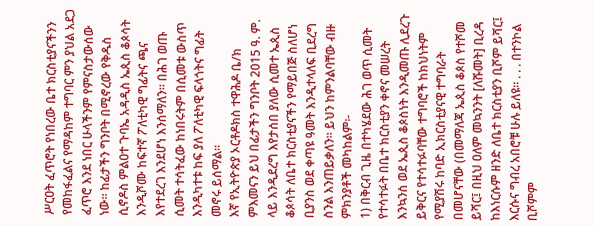ሥርዐት ፈጥሮት የነበረው ቤተ ክርስቲያናችንን የመከፋፈልና የማዳከም ተግባር ምን ያህል አደጋ ፈጥሮ እንደ ነበር ሁላችንም የምናስታውሰው ነው፡፡ ከፊታችን ግንቦት በሚኖረው የቅዱስ ሲኖዶስ ምልዐተ ጉባኤ አዳዲስ ኤጲስ ቆጶሳት እንዲሾሙ ከፍተኛ ፖለቲካዊ ግፊትና ጫና እየተደረገ እንደሆነ እንሰማለን፡፡ በሕገ ወጡ ሲመት ተሳትፈው ከነበሩትም በሲመቱ ውስጥ እንዲካተቱ ከፍ ያለ ፖለቲካዊ ፍላጎትና ግፊት መኖሩ ይሰማል፡፡
እኛ የኢትዮጵያ ኦርቶዶክስ ተዋሕዶ ቤ/ክ ምእመናን ይህ በፊታችን ግንቦት 2015 ዓ. ም. ላይ እንዲደረግ እየታሰበ ያለው ሲመተ ኤጲስ ቆጶሳት ለቤተ ክርስቲያናችን የማይበጅ ስለሆነ ቢያንስ ወደ ቀጣዩ ዓመት እንዲተላለፍ ቢደረግ ስንል እንጠይቃለን፡፡ ይህን ከምንልባቸው ብዙ ምክንያቶች መካከልም፡-
1) በቅርብ ጊዜ በተካሄደው ሕገ ወጥ ሲመት የተሳተፉት በቤተ ክርስቲያን ቀኖና መሠረት እንኳንስ ወደ ኤጲስ ቆጶስነት እንዲመጡ ሊደረጉ ይቅርና የተሳተፉባቸው ተግባሮች ከክህነትም የሚያሽሩ ከባድ ኢክርስቲያናዊ ተግባራት በመሆናቸው (በመማለጃ ኤጲስ ቆጶስ የተሾመ ይሻር፤ በዚህ ዐለም መኳንንት [ለሹመት] ቢረዳ ከእነርሱም ዘንድ ለቤተ ክርስቲያን ቢሾም ይሻር፤ እርሱና ግብረ አበሮቹ ሁሉ ይለዩ፡፡ . . . በተንኮል ቢሾምም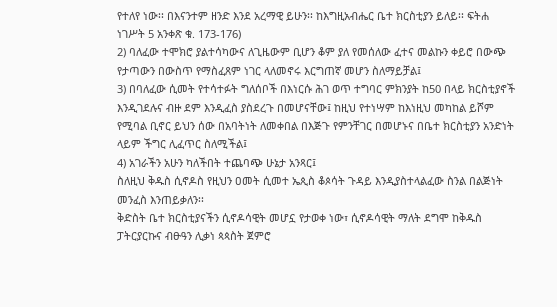የተለየ ነው፡፡ በእናንተም ዘንድ እንደ አረማዊ ይሁን፡፡ ከእግዚአብሔር ቤተ ክርስቲያን ይለይ፡፡ ፍትሐ ነገሥት 5 አንቀጽ ቁ. 173-176)
2) ባለፈው ተሞክሮ ያልተሳካውና ለጊዜውም ቢሆን ቆም ያለ የመሰለው ፈተና መልኩን ቀይሮ በውጭ የታጣውን በውስጥ የማስፈጸም ነገር ላለመኖሩ እርግጠኛ መሆን ስለማይቻል፤
3) በባለፈው ሲመት የተሳተፉት ግለሰቦች በእነርሱ ሕገ ወጥ ተግባር ምክንያት ከ50 በላይ ክርስቲያኖች እንዲገደሉና ብዙ ደም እንዲፈስ ያስደረጉ በመሆናቸው፤ ከዚህ የተነሣም ከእነዚህ መካከል ይሾም የሚባል ቢኖር ይህን ሰው በአባትነት ለመቀበል በእጅጉ የምንቸገር በመሆኑና በቤተ ክርስቲያን አንድነት ላይም ችግር ሊፈጥር ስለሚችል፤
4) አገራችን አሁን ካለችበት ተጨባጭ ሁኔታ አንጻር፤
ስለዚህ ቅዱስ ሲኖዶስ የዚህን ዐመት ሲመተ ኤጲስ ቆጶሳት ጉዳይ እንዲያስተላልፈው ስንል በልጅነት መንፈስ እንጠይቃለን፡፡
ቅድስት ቤተ ክርስቲያናችን ሲኖዶሳዊት መሆኗ የታወቀ ነው፣ ሲኖዶሳዊት ማለት ደግሞ ከቅዱስ ፓትርያርኩና ብፁዓን ሊቃነ ጳጳስት ጀምሮ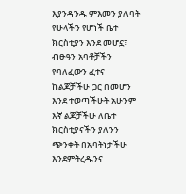እያንዳንዱ ምእመን ያለባት የሁላችን የሆነች ቤተ ክርስቲያን እንደ መሆኗ፣ ብፁዓን አባቶቻችን የባለፈውን ፈተና ከልጆቻችሁ ጋር በመሆን እንደ ተወጣችሁት አሁንም እኛ ልጆቻችሁ ለቤተ ክርስቲያናችን ያለንን ጭንቀት በአባትነታችሁ እንደምትረዱንና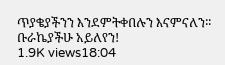ጥያቄያችንን እንደምትቀበሉን እናምናለን፡፡
ቡራኬያችሁ አይለየን!
1.9K views18:04